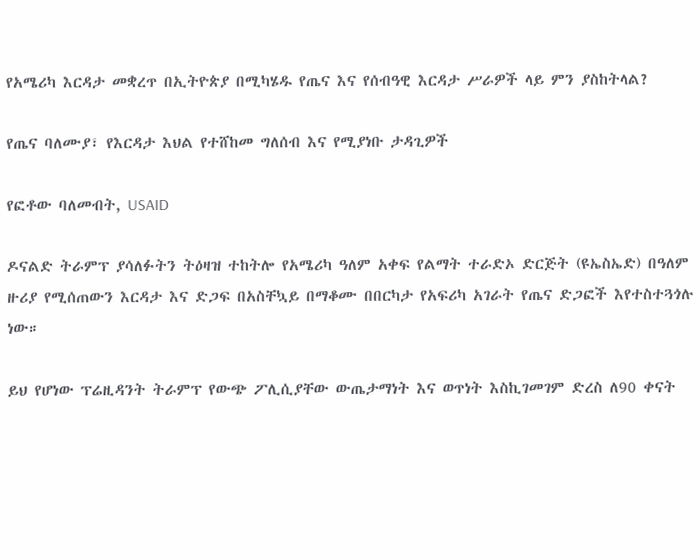የአሜሪካ እርዳታ መቋረጥ በኢትዮጵያ በሚካሄዱ የጤና እና የሰብዓዊ እርዳታ ሥራዎች ላይ ምን ያስከትላል?

የጤና ባለሙያ፣ የእርዳታ እህል የተሸከመ ግለሰብ እና የሚያነቡ ታዳጊዎች

የፎቶው ባለመብት, USAID

ዶናልድ ትራምፕ ያሳለፉትን ትዕዛዝ ተከትሎ የአሜሪካ ዓለም አቀፍ የልማት ተራድኦ ድርጅት (ዩኤስኤድ) በዓለም ዙሪያ የሚሰጠውን እርዳታ እና ድጋፍ በአስቸኳይ በማቆሙ በበርካታ የአፍሪካ አገራት የጤና ድጋፎች እየተስተጓጎሉ ነው።

ይህ የሆነው ፕሬዚዳንት ትራምፕ የውጭ ፖሊሲያቸው ውጤታማነት እና ወጥነት እስኪገመገም ድረስ ለ90 ቀናት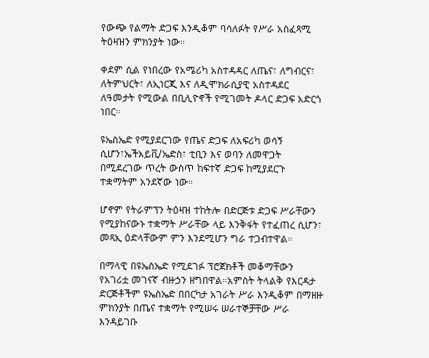የውጭ የልማት ድጋፍ እንዲቆም ባሳለፉት የሥራ አስፈጻሚ ትዕዛዝን ምክንያት ነው።

ቀደም ሲል የነበረው የአሜሪካ አስተዳዳር ለጤና፣ ለግብርና፣ ለትምህርት፣ ለኢነርጂ እና ለዲሞክራሲያዊ አስተዳደር ለዓመታት የሚውል በቢሊዮኖች የሚገመት ዶላር ድጋፍ አድርጎ ነበር።

ዩኤስኤድ የሚያደርገው የጤና ድጋፍ ለአፍሪካ ወሳኝ ሲሆን፣ኤችአይቪ/ኤድስ፣ ቲቢን እና ወባን ለመዋጋት በሚደረገው ጥረት ውስጥ ከፍተኛ ድጋፍ ከሚያደርጉ ተቋማትም አንደኛው ነው።

ሆኖም የትራምፕን ትዕዛዝ ተከትሎ በድርጅቱ ድጋፍ ሥራቸውን የሚያከናውኑ ተቋማት ሥራቸው ላይ እንቅፋት የተፈጠረ ሲሆን፣ መጻኢ ዕድላቸውም ምን እንደሚሆን ግራ ተጋብተዋል።

በማላዊ በዩኤስኤድ የሚደገፉ ፕሮጀክቶች መቆማቸውን የአገሪቷ መገናኛ ብዙኃን ዘግበዋል።አምስት ትላልቅ የእርዳታ ድርጅቶችም ዩኤስኤድ በበርካታ አገራት ሥራ እንዲቆም በማዘዙ ምክንያት በጤና ተቋማት የሚሠሩ ሠራተኞቻቸው ሥራ እንዳይገቡ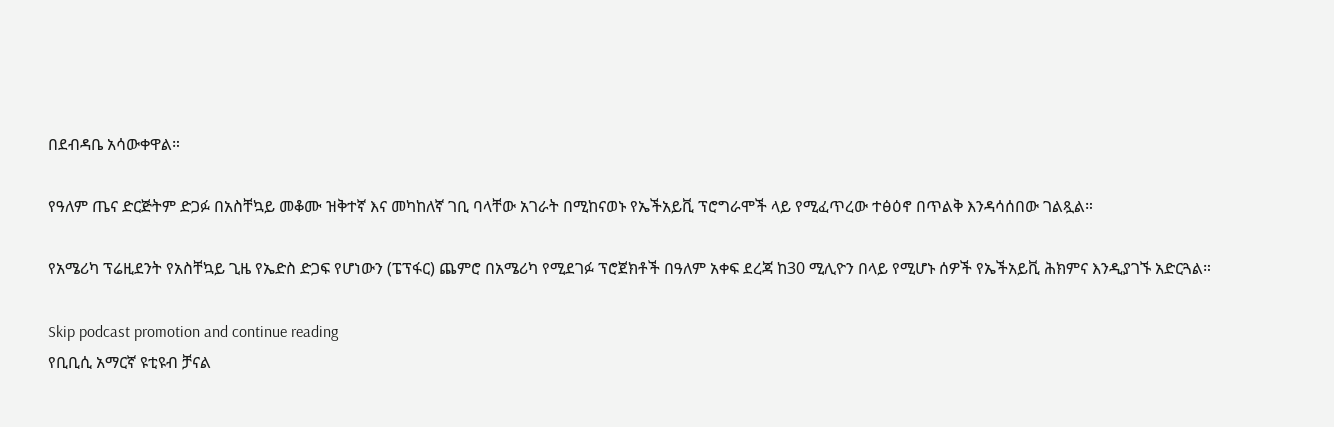በደብዳቤ አሳውቀዋል።

የዓለም ጤና ድርጅትም ድጋፉ በአስቸኳይ መቆሙ ዝቅተኛ እና መካከለኛ ገቢ ባላቸው አገራት በሚከናወኑ የኤችአይቪ ፕሮግራሞች ላይ የሚፈጥረው ተፅዕኖ በጥልቅ እንዳሳሰበው ገልጿል።

የአሜሪካ ፕሬዚደንት የአስቸኳይ ጊዜ የኤድስ ድጋፍ የሆነውን (ፔፕፋር) ጨምሮ በአሜሪካ የሚደገፉ ፕሮጀክቶች በዓለም አቀፍ ደረጃ ከ30 ሚሊዮን በላይ የሚሆኑ ሰዎች የኤችአይቪ ሕክምና እንዲያገኙ አድርጓል።

Skip podcast promotion and continue reading
የቢቢሲ አማርኛ ዩቲዩብ ቻናል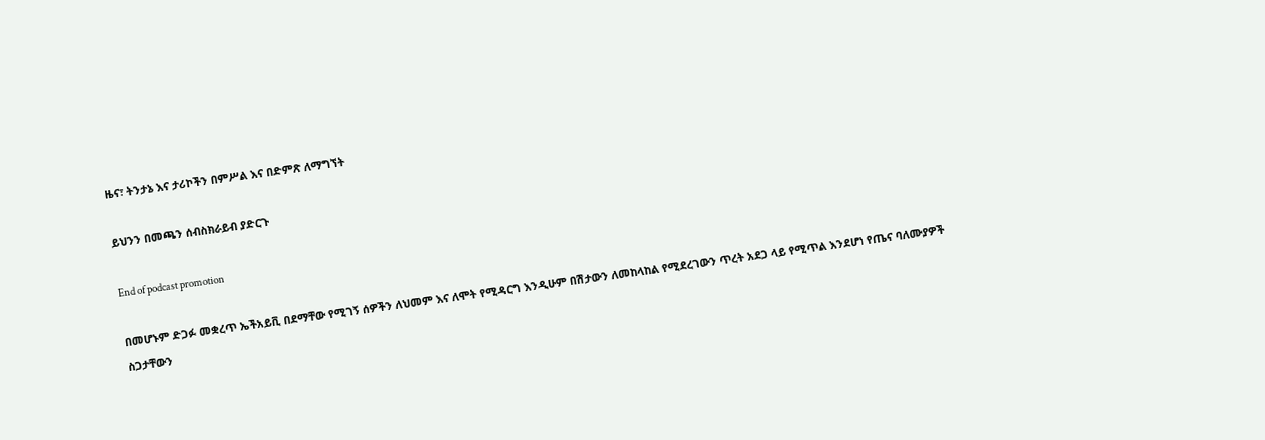ዜና፣ ትንታኔ እና ታሪኮችን በምሥል እና በድምጽ ለማግኘት

ይህንን በመጫን ሰብስክራይብ ያድርጉ

End of podcast promotion

በመሆኑም ድጋፉ መቋረጥ ኤችአይቪ በደማቸው የሚገኝ ሰዎችን ለህመም እና ለሞት የሚዳርግ እንዲሁም በሽታውን ለመከላከል የሚደረገውን ጥረት አደጋ ላይ የሚጥል እንደሆነ የጤና ባለሙያዎች ስጋታቸውን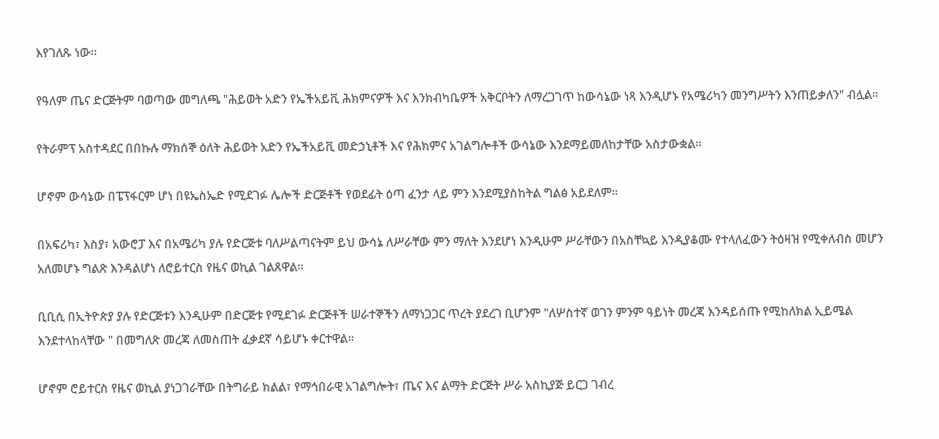እየገለጹ ነው።

የዓለም ጤና ድርጅትም ባወጣው መግለጫ "ሕይወት አድን የኤችአይቪ ሕክምናዎች እና እንክብካቤዎች አቅርቦትን ለማረጋገጥ ከውሳኔው ነጻ እንዲሆኑ የአሜሪካን መንግሥትን እንጠይቃለን" ብሏል።

የትራምፕ አስተዳደር በበኩሉ ማክሰኞ ዕለት ሕይወት አድን የኤችአይቪ መድኃኒቶች እና የሕክምና አገልግሎቶች ውሳኔው እንደማይመለከታቸው አስታውቋል።

ሆኖም ውሳኔው በፔፕፋርም ሆነ በዩኤስኤድ የሚደገፉ ሌሎች ድርጅቶች የወደፊት ዕጣ ፈንታ ላይ ምን እንደሚያስከትል ግልፅ አይደለም።

በአፍሪካ፣ እስያ፣ አውሮፓ እና በአሜሪካ ያሉ የድርጅቱ ባለሥልጣናትም ይህ ውሳኔ ለሥራቸው ምን ማለት እንደሆነ እንዲሁም ሥራቸውን በአስቸኳይ እንዲያቆሙ የተላለፈውን ትዕዛዝ የሚቀለብስ መሆን አለመሆኑ ግልጽ እንዳልሆነ ለሮይተርስ የዜና ወኪል ገልጸዋል።

ቢቢሲ በኢትዮጵያ ያሉ የድርጅቱን እንዲሁም በድርጅቱ የሚደገፉ ድርጅቶች ሠራተኞችን ለማነጋጋር ጥረት ያደረገ ቢሆንም "ለሦስተኛ ወገን ምንም ዓይነት መረጃ እንዳይሰጡ የሚከለክል ኢይሜል እንደተላከላቸው " በመግለጽ መረጃ ለመስጠት ፈቃደኛ ሳይሆኑ ቀርተዋል።

ሆኖም ሮይተርስ የዜና ወኪል ያነጋገራቸው በትግራይ ክልል፣ የማኅበራዊ አገልግሎት፣ ጤና እና ልማት ድርጅት ሥራ አስኪያጅ ይርጋ ገብረ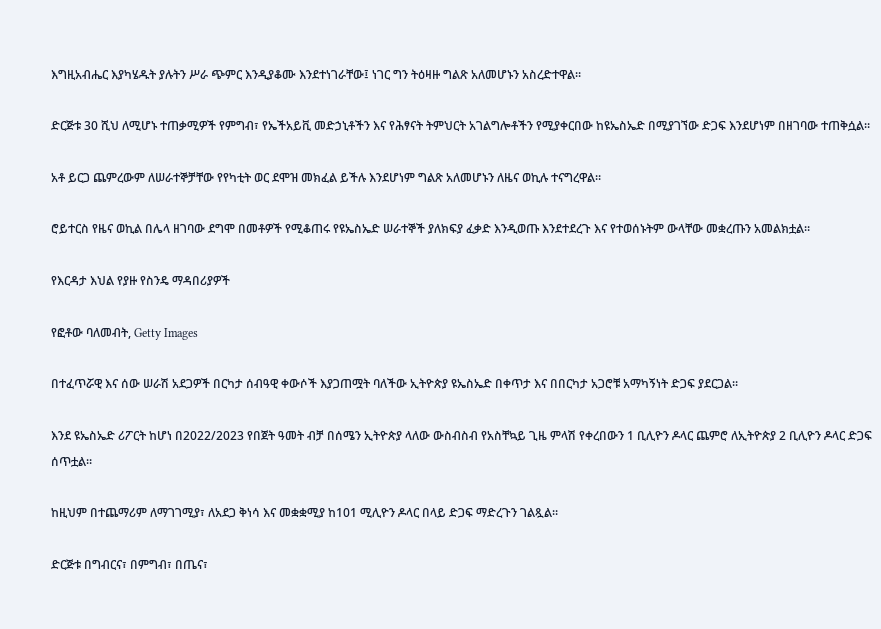እግዚአብሔር እያካሄዱት ያሉትን ሥራ ጭምር እንዲያቆሙ እንደተነገራቸው፤ ነገር ግን ትዕዛዙ ግልጽ አለመሆኑን አስረድተዋል።

ድርጅቱ 30 ሺህ ለሚሆኑ ተጠቃሚዎች የምግብ፣ የኤችአይቪ መድኃኒቶችን እና የሕፃናት ትምህርት አገልግሎቶችን የሚያቀርበው ከዩኤስኤድ በሚያገኘው ድጋፍ እንደሆነም በዘገባው ተጠቅሷል።

አቶ ይርጋ ጨምረውም ለሠራተኞቻቸው የየካቲት ወር ደሞዝ መክፈል ይችሉ እንደሆነም ግልጽ አለመሆኑን ለዜና ወኪሉ ተናግረዋል።

ሮይተርስ የዜና ወኪል በሌላ ዘገባው ደግሞ በመቶዎች የሚቆጠሩ የዩኤስኤድ ሠራተኞች ያለክፍያ ፈቃድ እንዲወጡ እንደተደረጉ እና የተወሰኑትም ውላቸው መቋረጡን አመልክቷል።

የእርዳታ እህል የያዙ የስንዴ ማዳበሪያዎች

የፎቶው ባለመብት, Getty Images

በተፈጥሯዊ እና ሰው ሠራሽ አደጋዎች በርካታ ሰብዓዊ ቀውሶች እያጋጠሟት ባለችው ኢትዮጵያ ዩኤስኤድ በቀጥታ እና በበርካታ አጋሮቹ አማካኝነት ድጋፍ ያደርጋል።

እንደ ዩኤስኤድ ሪፖርት ከሆነ በ2022/2023 የበጀት ዓመት ብቻ በሰሜን ኢትዮጵያ ላለው ውስብስብ የአስቸኳይ ጊዜ ምላሽ የቀረበውን 1 ቢሊዮን ዶላር ጨምሮ ለኢትዮጵያ 2 ቢሊዮን ዶላር ድጋፍ ሰጥቷል።

ከዚህም በተጨማሪም ለማገገሚያ፣ ለአደጋ ቅነሳ እና መቋቋሚያ ከ101 ሚሊዮን ዶላር በላይ ድጋፍ ማድረጉን ገልጿል።

ድርጅቱ በግብርና፣ በምግብ፣ በጤና፣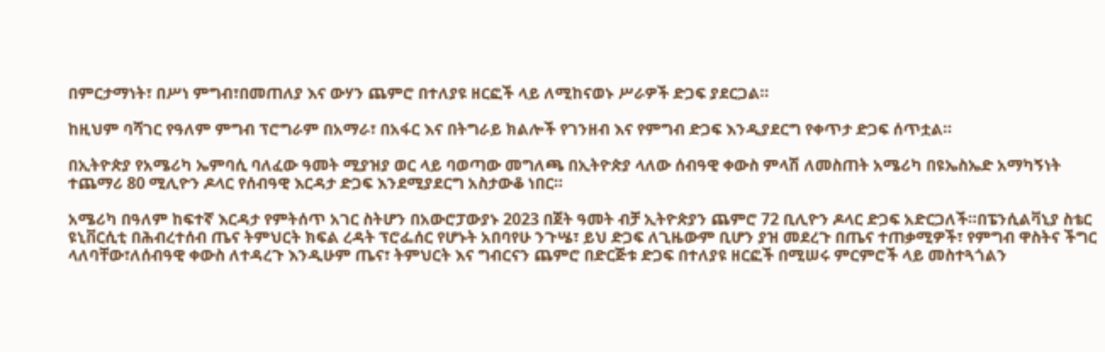በምርታማነት፣ በሥነ ምግብ፣በመጠለያ እና ውሃን ጨምሮ በተለያዩ ዘርፎች ላይ ለሚከናወኑ ሥራዎች ድጋፍ ያደርጋል።

ከዚህም ባሻገር የዓለም ምግብ ፕሮግራም በአማራ፣ በአፋር እና በትግራይ ክልሎች የገንዘብ እና የምግብ ድጋፍ እንዲያደርግ የቀጥታ ድጋፍ ሰጥቷል።

በኢትዮጵያ የአሜሪካ ኤምባሲ ባለፈው ዓመት ሚያዝያ ወር ላይ ባወጣው መግለጫ በኢትዮጵያ ላለው ሰብዓዊ ቀውስ ምላሽ ለመስጠት አሜሪካ በዩኤስኤድ አማካኝነት ተጨማሪ 80 ሚሊዮን ዶላር የሰብዓዊ እርዳታ ድጋፍ እንደሚያደርግ አስታውቆ ነበር።

አሜሪካ በዓለም ከፍተኛ እርዳታ የምትሰጥ አገር ስትሆን በአውሮፓውያኑ 2023 በጀት ዓመት ብቻ ኢትዮጵያን ጨምሮ 72 ቢሊዮን ዶላር ድጋፍ አድርጋለች።በፔንሲልቫኒያ ስቴር ዩኒቨርሲቲ በሕብረተሰብ ጤና ትምህርት ክፍል ረዳት ፕሮፌሰር የሆኑት አበባየሁ ንጉሤ፣ ይህ ድጋፍ ለጊዜውም ቢሆን ያዝ መደረጉ በጤና ተጠቃሚዎች፣ የምግብ ዋስትና ችግር ላለባቸው፣ለሰብዓዊ ቀውስ ለተዳረጉ እንዲሁም ጤና፣ ትምህርት እና ግብርናን ጨምሮ በድርጅቱ ድጋፍ በተለያዩ ዘርፎች በሚሠሩ ምርምሮች ላይ መስተጓጎልን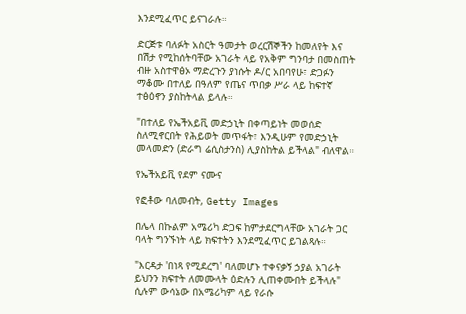እንደሚፈጥር ይናገራሉ።

ድርጅቱ ባለፉት አስርት ዓመታት ወረርሽኞችን ከመለየት እና በሽታ የሚከሰትባቸው አገራት ላይ የአቅም ግንባታ በመስጠት ብዙ አስተዋፅኦ ማድረጉን ያነሱት ዶ/ር አበባየሁ፣ ድጋፉን ማቆሙ በተለይ በዓለም የጤና ጥበቃ ሥራ ላይ ከፍተኛ ተፅዕኖን ያስከትላል ይላሉ።

"በተለይ የኤችአይቪ መድኃኒት በቀጣይነት መወሰድ ስለሚኖርበት የሕይወት መጥፋት፣ እንዲሁም የመድኃኒት መላመድን (ድራግ ሬሲስታንስ) ሊያስከትል ይችላል" ብለዋል።

የኤችአይቪ የደም ናሙና

የፎቶው ባለመብት, Getty Images

በሌላ በኩልም አሜሪካ ድጋፍ ከምታደርግላቸው አገራት ጋር ባላት ግንኙነት ላይ ክፍተትን እንደሚፈጥር ይገልጻሉ።

"እርዳታ 'በነጻ የሚደረግ' ባለመሆኑ ተቀናቃኝ ኃያል አገራት ይህንን ክፍተት ለመሙላት ዕድሉን ሊጠቀሙበት ይችላሉ" ሲሉም ውሳኔው በአሜሪካም ላይ የራሱ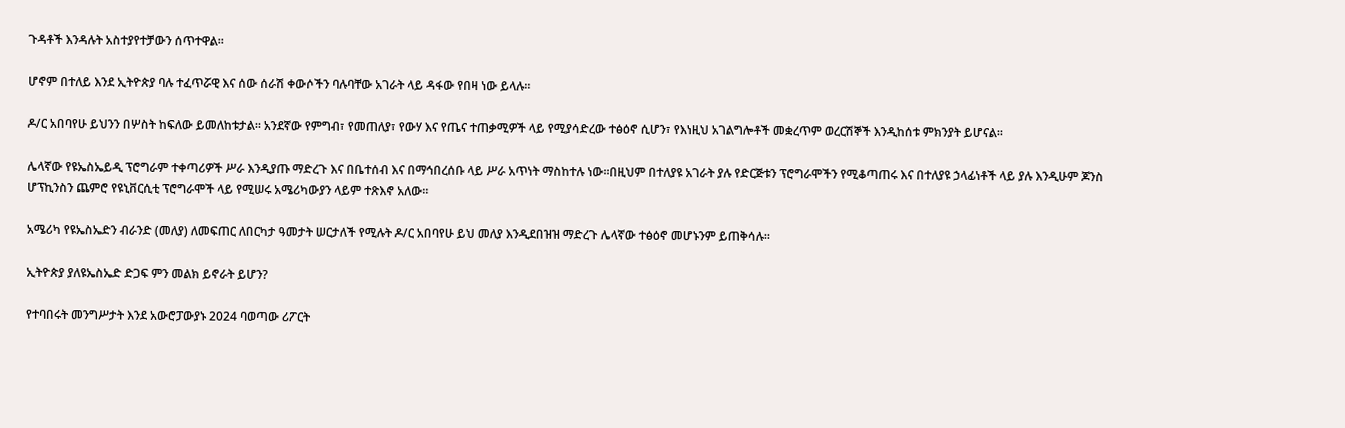ጉዳቶች እንዳሉት አስተያየተቻውን ሰጥተዋል።

ሆኖም በተለይ እንደ ኢትዮጵያ ባሉ ተፈጥሯዊ እና ሰው ሰራሽ ቀውሶችን ባሉባቸው አገራት ላይ ዳፋው የበዛ ነው ይላሉ።

ዶ/ር አበባየሁ ይህንን በሦስት ከፍለው ይመለከቱታል። አንደኛው የምግብ፣ የመጠለያ፣ የውሃ እና የጤና ተጠቃሚዎች ላይ የሚያሳድረው ተፅዕኖ ሲሆን፣ የእነዚህ አገልግሎቶች መቋረጥም ወረርሽኞች እንዲከሰቱ ምክንያት ይሆናል።

ሌላኛው የዩኤስኤይዲ ፕሮግራም ተቀጣሪዎች ሥራ እንዲያጡ ማድረጉ እና በቤተሰብ እና በማኅበረሰቡ ላይ ሥራ አጥነት ማስከተሉ ነው።በዚህም በተለያዩ አገራት ያሉ የድርጅቱን ፕሮግራሞችን የሚቆጣጠሩ እና በተለያዩ ኃላፊነቶች ላይ ያሉ እንዲሁም ጆንስ ሆፕኪንስን ጨምሮ የዩኒቨርሲቲ ፕሮግራሞች ላይ የሚሠሩ አሜሪካውያን ላይም ተጽእኖ አለው።

አሜሪካ የዩኤስኤድን ብራንድ (መለያ) ለመፍጠር ለበርካታ ዓመታት ሠርታለች የሚሉት ዶ/ር አበባየሁ ይህ መለያ እንዲደበዝዝ ማድረጉ ሌላኛው ተፅዕኖ መሆኑንም ይጠቅሳሉ።

ኢትዮጵያ ያለዩኤስኤድ ድጋፍ ምን መልክ ይኖራት ይሆን?

የተባበሩት መንግሥታት እንደ አውሮፓውያኑ 2024 ባወጣው ሪፖርት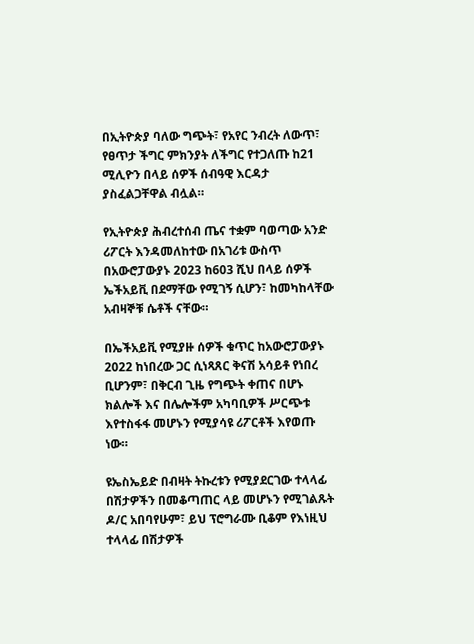በኢትዮጵያ ባለው ግጭት፣ የአየር ንብረት ለውጥ፣ የፀጥታ ችግር ምክንያት ለችግር የተጋለጡ ከ21 ሚሊዮን በላይ ሰዎች ሰብዓዊ እርዳታ ያስፈልጋቸዋል ብሏል።

የኢትዮጵያ ሕብረተሰብ ጤና ተቋም ባወጣው አንድ ሪፖርት እንዳመለከተው በአገሪቱ ውስጥ በአውሮፓውያኑ 2023 ከ603 ሺህ በላይ ሰዎች ኤችአይቪ በደማቸው የሚገኝ ሲሆን፣ ከመካከላቸው አብዛኞቹ ሴቶች ናቸው።

በኤችአይቪ የሚያዙ ሰዎች ቁጥር ከአውሮፓውያኑ 2022 ከነበረው ጋር ሲነጻጸር ቅናሽ አሳይቶ የነበረ ቢሆንም፣ በቅርብ ጊዜ የግጭት ቀጠና በሆኑ ክልሎች እና በሌሎችም አካባቢዎች ሥርጭቱ እየተስፋፋ መሆኑን የሚያሳዩ ሪፖርቶች እየወጡ ነው።

ዩኤስኤይድ በብዛት ትኩረቱን የሚያደርገው ተላላፊ በሽታዎችን በመቆጣጠር ላይ መሆኑን የሚገልጹት ዶ/ር አበባየሁም፣ ይህ ፕሮግራሙ ቢቆም የእነዚህ ተላላፊ በሽታዎች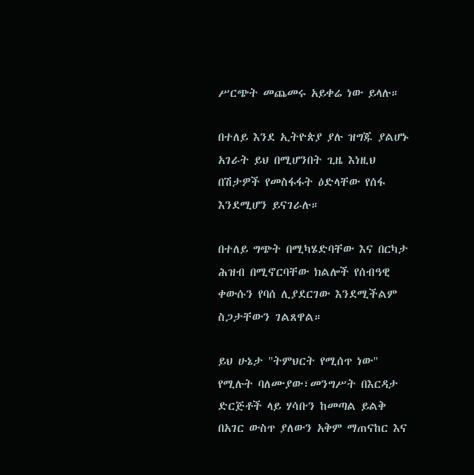ሥርጭት መጨመሩ አይቀሬ ነው ይላሉ።

በተለይ እንደ ኢትዮጵያ ያሉ ዝግጁ ያልሆኑ አገራት ይህ በሚሆንበት ጊዜ እነዚህ በሽታዎች የመስፋፋት ዕድላቸው የሰፋ እንደሚሆን ይናገራሉ።

በተለይ ግጭት በሚካሄድባቸው እና በርካታ ሕዝብ በሚኖርባቸው ክልሎች የሰብዓዊ ቀውሱን የባሰ ሊያደርገው እንደሚችልም ስጋታቸውን ገልጸዋል።

ይህ ሁኔታ "ትምህርት የሚሰጥ ነው" የሚሉት ባለሙያው፣መንግሥት በእርዳታ ድርጅቶች ላይ ሃሳቡን ከመጣል ይልቅ በአገር ውስጥ ያለውን አቅም ማጠናከር እና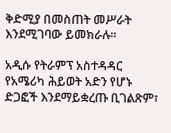ቅድሚያ በመስጠት መሥራት እንደሚገባው ይመክራሉ።

አዲሱ የትራምፕ አስተዳዳር የአሜሪካ ሕይወት አድን የሆኑ ድጋፎች እንደማይቋረጡ ቢገልጽም፣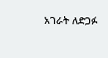አገራት ለድጋፉ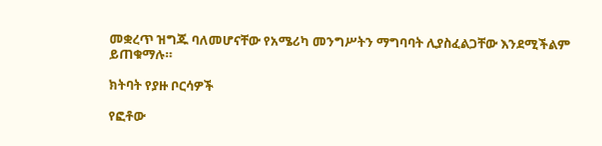መቋረጥ ዝግጁ ባለመሆናቸው የአሜሪካ መንግሥትን ማግባባት ሊያስፈልጋቸው እንደሚችልም ይጠቁማሉ።

ክትባት የያዙ ቦርሳዎች

የፎቶው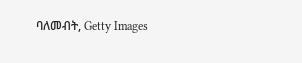ባለመብት, Getty Images